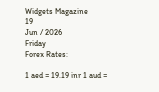Widgets Magazine
19
Jun / 2026
Friday
Forex Rates:

1 aed = 19.19 inr 1 aud =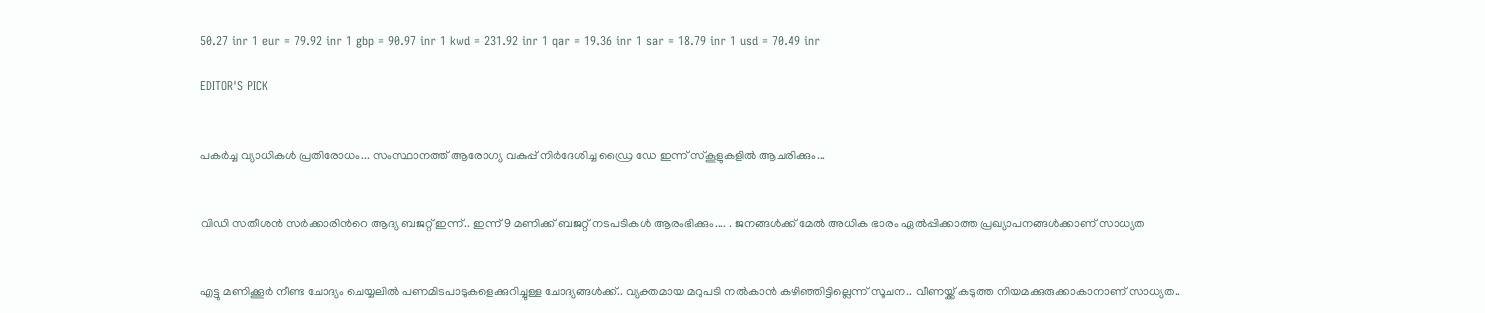50.27 inr 1 eur = 79.92 inr 1 gbp = 90.97 inr 1 kwd = 231.92 inr 1 qar = 19.36 inr 1 sar = 18.79 inr 1 usd = 70.49 inr

EDITOR'S PICK


പകർച്ച വ്യാധികൾ പ്രതിരോധം... സംസ്ഥാനത്ത് ആരോഗ്യ വകുപ്പ് നിർദേശിച്ച ഡ്രൈ ഡേ ഇന്ന് സ്‌കൂളുകളിൽ ആചരിക്കും...


വിഡി സതീശൻ സർക്കാരിന്‍റെ ആദ്യ ബജറ്റ് ഇന്ന്.. ഇന്ന് 9 മണിക്ക് ബജറ്റ് നടപടികള്‍ ആരംഭിക്കും.... . ജനങ്ങൾക്ക് മേൽ അധിക ഭാരം ഏൽപ്പിക്കാത്ത പ്രഖ്യാപനങ്ങൾക്കാണ് സാധ്യത


എട്ടു മണിക്കൂര്‍ നീണ്ട ചോദ്യം ചെയ്യലില്‍ പണമിടപാടുകളെക്കുറിച്ചുള്ള ചോദ്യങ്ങള്‍ക്ക്.. വ്യക്തമായ മറുപടി നല്‍കാന്‍ കഴിഞ്ഞിട്ടില്ലെന്ന് സൂചന.. വീണയ്ക്ക് കടുത്ത നിയമക്കുരുക്കാകാനാണ് സാധ്യത..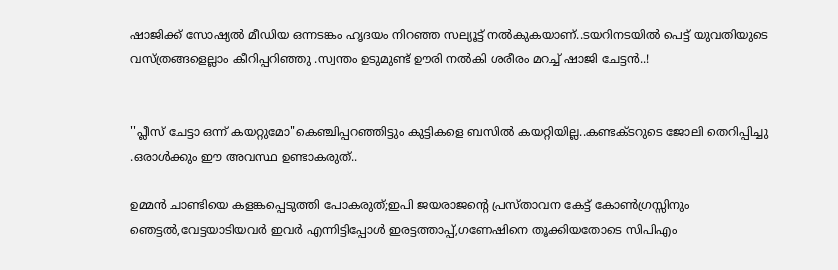ഷാജിക്ക് സോഷ്യല്‍ മീഡിയ ഒന്നടങ്കം ഹൃദയം നിറഞ്ഞ സല്യൂട്ട് നല്‍കുകയാണ്..ടയറിനടയിൽ പെട്ട് യുവതിയുടെ വസ്ത്രങ്ങളെല്ലാം കീറിപ്പറിഞ്ഞു .സ്വന്തം ഉടുമുണ്ട് ഊരി നല്‍കി ശരീരം മറച്ച് ഷാജി ചേട്ടൻ..!


''പ്ലീസ് ചേട്ടാ ഒന്ന് കയറ്റുമോ"കെഞ്ചിപ്പറഞ്ഞിട്ടും കുട്ടികളെ ബസില്‍ കയറ്റിയില്ല..കണ്ടക്ടറുടെ ജോലി തെറിപ്പിച്ചു .ഒരാൾക്കും ഈ അവസ്ഥ ഉണ്ടാകരുത്..

ഉമ്മന്‍ ചാണ്ടിയെ കളങ്കപ്പെടുത്തി പോകരുത്;ഇപി ജയരാജന്റെ പ്രസ്താവന കേട്ട് കോണ്‍ഗ്രസ്സിനും ഞെട്ടല്‍,വേട്ടയാടിയവര്‍ ഇവര്‍ എന്നിട്ടിപ്പോള്‍ ഇരട്ടത്താപ്പ്,ഗണേഷിനെ തൂക്കിയതോടെ സിപിഎം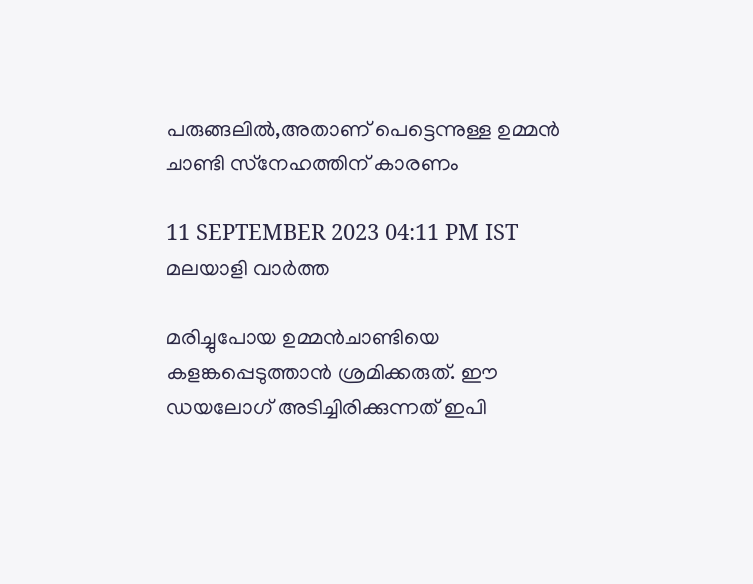പരുങ്ങലില്‍,അതാണ് പെട്ടെന്നുള്ള ഉമ്മന്‍ ചാണ്ടി സ്‌നേഹത്തിന് കാരണം

11 SEPTEMBER 2023 04:11 PM IST
മലയാളി വാര്‍ത്ത

മരിച്ചുപോയ ഉമ്മന്‍ചാണ്ടിയെ കളങ്കപ്പെടുത്താന്‍ ശ്രമിക്കരുത്. ഈ ഡയലോഗ് അടിച്ചിരിക്കുന്നത് ഇപി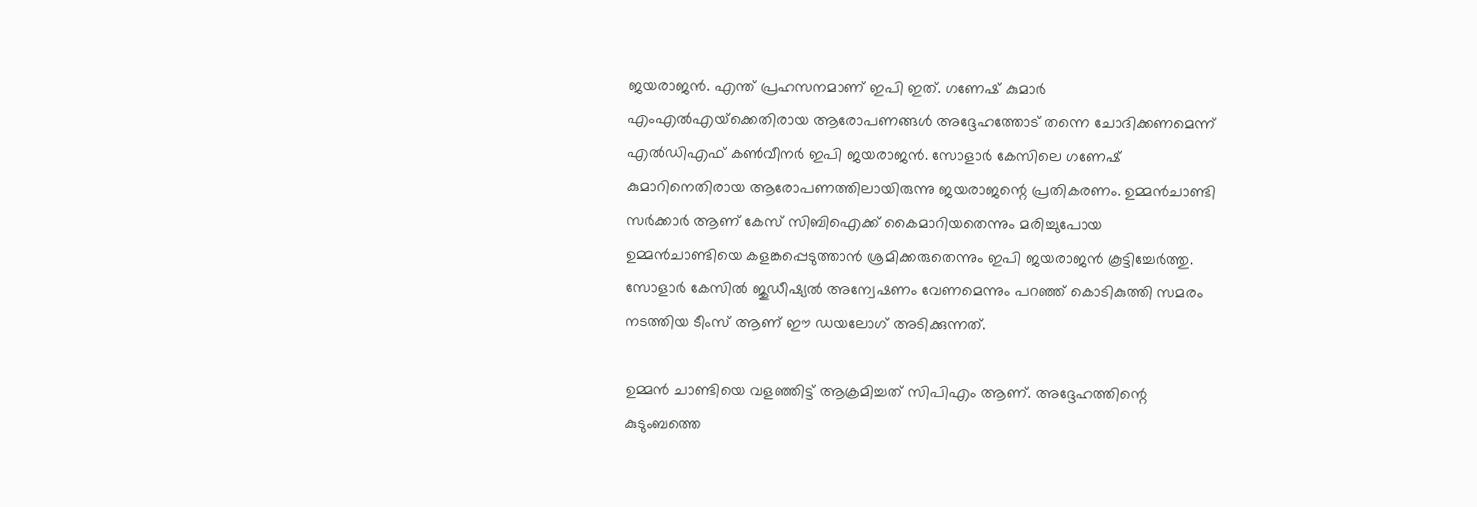ജയരാജന്‍. എന്ത് പ്രഹസനമാണ് ഇപി ഇത്. ഗണേഷ് കുമാര്‍ എംഎല്‍എയ്‌ക്കെതിരായ ആരോപണങ്ങള്‍ അദ്ദേഹത്തോട് തന്നെ ചോദിക്കണമെന്ന് എല്‍ഡിഎഫ് കണ്‍വീനര്‍ ഇപി ജയരാജന്‍. സോളാര്‍ കേസിലെ ഗണേഷ് കുമാറിനെതിരായ ആരോപണത്തിലായിരുന്നു ജയരാജന്റെ പ്രതികരണം. ഉമ്മന്‍ചാണ്ടി സര്‍ക്കാര്‍ ആണ് കേസ് സിബിഐക്ക് കൈമാറിയതെന്നും മരിച്ചുപോയ ഉമ്മന്‍ചാണ്ടിയെ കളങ്കപ്പെടുത്താന്‍ ശ്രമിക്കരുതെന്നും ഇപി ജയരാജന്‍ കൂട്ടിച്ചേര്‍ത്തു. സോളാര്‍ കേസില്‍ ജുഡീഷ്യല്‍ അന്വേഷണം വേണമെന്നും പറഞ്ഞ് കൊടികുത്തി സമരം നടത്തിയ ടീംസ് ആണ് ഈ ഡയലോഗ് അടിക്കുന്നത്.

ഉമ്മന്‍ ചാണ്ടിയെ വളഞ്ഞിട്ട് ആക്രമിച്ചത് സിപിഎം ആണ്. അദ്ദേഹത്തിന്റെ കുടുംബത്തെ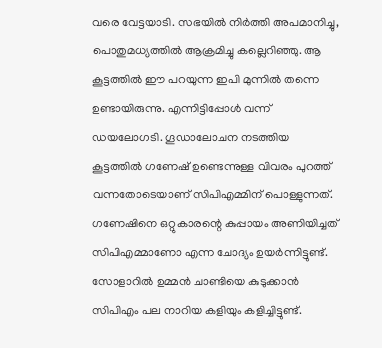വരെ വേട്ടയാടി. സഭയില്‍ നിര്‍ത്തി അപമാനിച്ചു, പൊതുമധ്യത്തില്‍ ആക്രമിച്ചു കല്ലെറിഞ്ഞു. ആ കൂട്ടത്തില്‍ ഈ പറയുന്ന ഇപി മുന്നില്‍ തന്നെ ഉണ്ടായിരുന്നു. എന്നിട്ടിപ്പോള്‍ വന്ന് ഡയലോഗടി. ഗൂഡാലോചന നടത്തിയ കൂട്ടത്തില്‍ ഗണേഷ് ഉണ്ടെന്നുള്ള വിവരം പുറത്ത് വന്നതോടെയാണ് സിപിഎമ്മിന് പൊള്ളുന്നത്. ഗണേഷിനെ ഒറ്റുകാരന്റെ കുപ്പായം അണിയിച്ചത് സിപിഎമ്മാണോ എന്ന ചോദ്യം ഉയര്‍ന്നിട്ടുണ്ട്. സോളാറില്‍ ഉമ്മന്‍ ചാണ്ടിയെ കുടുക്കാന്‍ സിപിഎം പല നാറിയ കളിയും കളിച്ചിട്ടുണ്ട്.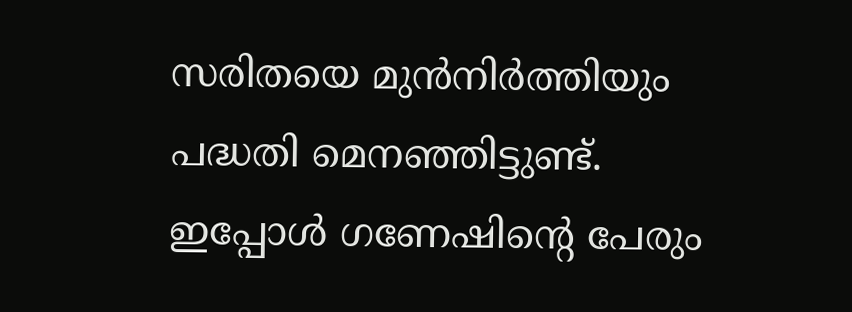സരിതയെ മുന്‍നിര്‍ത്തിയും പദ്ധതി മെനഞ്ഞിട്ടുണ്ട്. ഇപ്പോള്‍ ഗണേഷിന്റെ പേരും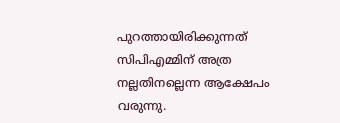പുറത്തായിരിക്കുന്നത് സിപിഎമ്മിന് അത്ര നല്ലതിനല്ലെന്ന ആക്ഷേപം വരുന്നു.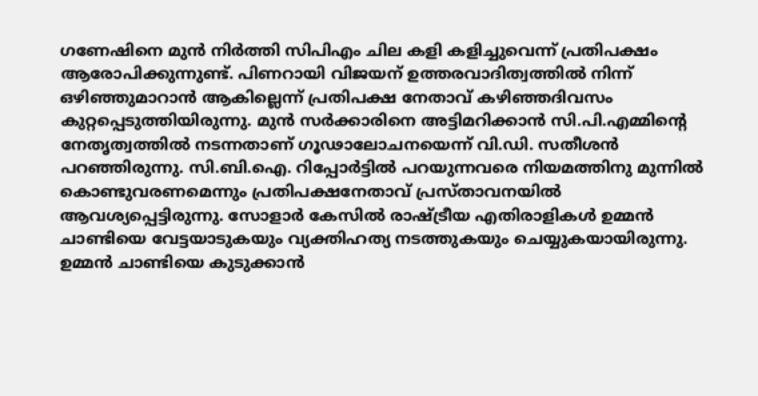ഗണേഷിനെ മുന്‍ നിര്‍ത്തി സിപിഎം ചില കളി കളിച്ചുവെന്ന് പ്രതിപക്ഷം ആരോപിക്കുന്നുണ്ട്. പിണറായി വിജയന് ഉത്തരവാദിത്വത്തില്‍ നിന്ന് ഒഴിഞ്ഞുമാറാന്‍ ആകില്ലെന്ന് പ്രതിപക്ഷ നേതാവ് കഴിഞ്ഞദിവസം കുറ്റപ്പെടുത്തിയിരുന്നു. മുന്‍ സര്‍ക്കാരിനെ അട്ടിമറിക്കാന്‍ സി.പി.എമ്മിന്റെ നേതൃത്വത്തില്‍ നടന്നതാണ് ഗൂഢാലോചനയെന്ന് വി.ഡി. സതീശന്‍ പറഞ്ഞിരുന്നു. സി.ബി.ഐ. റിപ്പോര്‍ട്ടില്‍ പറയുന്നവരെ നിയമത്തിനു മുന്നില്‍ കൊണ്ടുവരണമെന്നും പ്രതിപക്ഷനേതാവ് പ്രസ്താവനയില്‍ ആവശ്യപ്പെട്ടിരുന്നു. സോളാര്‍ കേസില്‍ രാഷ്ട്രീയ എതിരാളികള്‍ ഉമ്മന്‍ ചാണ്ടിയെ വേട്ടയാടുകയും വ്യക്തിഹത്യ നടത്തുകയും ചെയ്യുകയായിരുന്നു. ഉമ്മന്‍ ചാണ്ടിയെ കുടുക്കാന്‍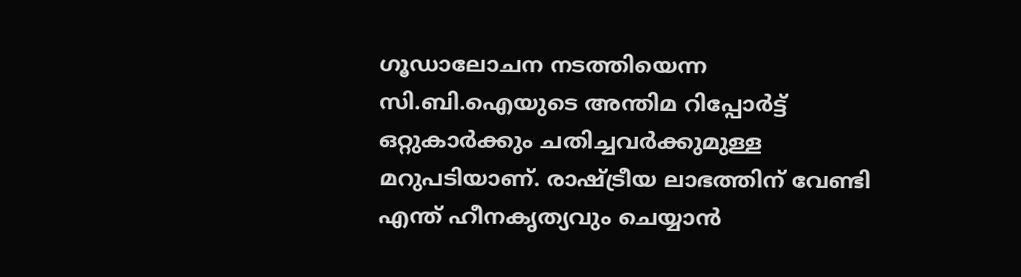ഗൂഡാലോചന നടത്തിയെന്ന സി.ബി.ഐയുടെ അന്തിമ റിപ്പോര്‍ട്ട് ഒറ്റുകാര്‍ക്കും ചതിച്ചവര്‍ക്കുമുള്ള മറുപടിയാണ്. രാഷ്ട്രീയ ലാഭത്തിന് വേണ്ടി എന്ത് ഹീനകൃത്യവും ചെയ്യാന്‍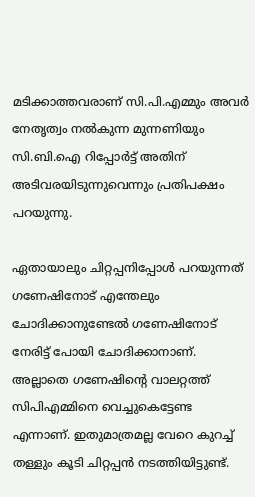മടിക്കാത്തവരാണ് സി.പി.എമ്മും അവര്‍ നേതൃത്വം നല്‍കുന്ന മുന്നണിയും സി.ബി.ഐ റിപ്പോര്‍ട്ട് അതിന് അടിവരയിടുന്നുവെന്നും പ്രതിപക്ഷം പറയുന്നു.

ഏതായാലും ചിറ്റപ്പനിപ്പോള്‍ പറയുന്നത് ഗണേഷിനോട് എന്തേലും ചോദിക്കാനുണ്ടേല്‍ ഗണേഷിനോട് നേരിട്ട് പോയി ചോദിക്കാനാണ്. അല്ലാതെ ഗണേഷിന്റെ വാലറ്റത്ത് സിപിഎമ്മിനെ വെച്ചുകെട്ടേണ്ട എന്നാണ്. ഇതുമാത്രമല്ല വേറെ കുറച്ച് തള്ളും കൂടി ചിറ്റപ്പന്‍ നടത്തിയിട്ടുണ്ട്.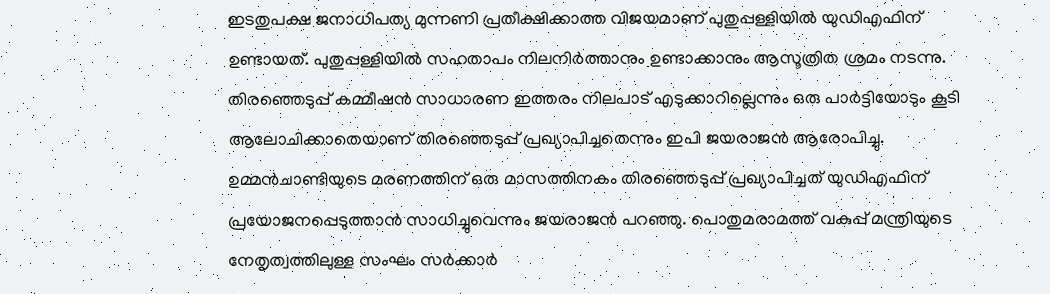ഇടതുപക്ഷ ജനാധിപത്യ മുന്നണി പ്രതീക്ഷിക്കാത്ത വിജയമാണ് പുതുപ്പള്ളിയില്‍ യുഡിഎഫിന് ഉണ്ടായത്. പുതുപ്പള്ളിയില്‍ സഹതാപം നിലനിര്‍ത്താനും ഉണ്ടാക്കാനും ആസൂത്രിത ശ്രമം നടന്നു. തിരഞ്ഞെടുപ്പ് കമ്മീഷന്‍ സാധാരണ ഇത്തരം നിലപാട് എടുക്കാറില്ലെന്നും ഒരു പാര്‍ട്ടിയോടും കൂടി ആലോചിക്കാതെയാണ് തിരഞ്ഞെടുപ്പ് പ്രഖ്യാപിച്ചതെന്നും ഇപി ജയരാജന്‍ ആരോപിച്ചു. ഉമ്മന്‍ചാണ്ടിയുടെ മരണത്തിന് ഒരു മാസത്തിനകം തിരഞ്ഞെടുപ്പ് പ്രഖ്യാപിച്ചത് യുഡിഎഫിന് പ്രയോജനപ്പെടുത്താന്‍ സാധിച്ചുവെന്നും ജയരാജന്‍ പറഞ്ഞു. പൊതുമരാമത്ത് വകുപ്പ് മന്ത്രിയുടെ നേതൃത്വത്തിലുള്ള സംഘം സര്‍ക്കാര്‍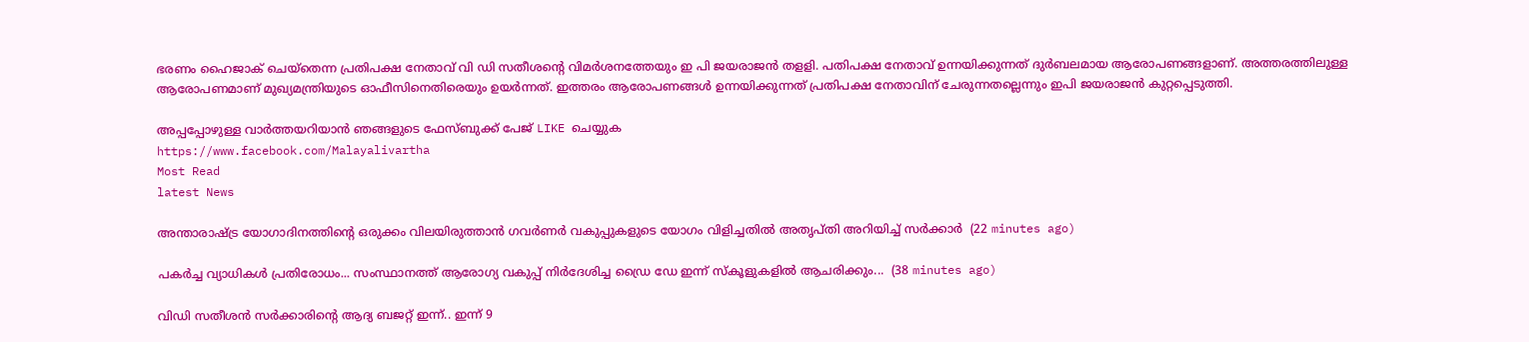ഭരണം ഹൈജാക് ചെയ്‌തെന്ന പ്രതിപക്ഷ നേതാവ് വി ഡി സതീശന്റെ വിമര്‍ശനത്തേയും ഇ പി ജയരാജന്‍ തളളി. പതിപക്ഷ നേതാവ് ഉന്നയിക്കുന്നത് ദുര്‍ബലമായ ആരോപണങ്ങളാണ്. അത്തരത്തിലുള്ള ആരോപണമാണ് മുഖ്യമന്ത്രിയുടെ ഓഫീസിനെതിരെയും ഉയര്‍ന്നത്. ഇത്തരം ആരോപണങ്ങള്‍ ഉന്നയിക്കുന്നത് പ്രതിപക്ഷ നേതാവിന് ചേരുന്നതല്ലെന്നും ഇപി ജയരാജന്‍ കുറ്റപ്പെടുത്തി.

അപ്പപ്പോഴുള്ള വാര്‍ത്തയറിയാന്‍ ഞങ്ങളുടെ ഫേസ്‌ബുക്ക്‌ പേജ് LIKE ചെയ്യുക
https://www.facebook.com/Malayalivartha
Most Read
latest News

അന്താരാഷ്ട്ര യോഗാദിനത്തിന്റെ ഒരുക്കം വിലയിരുത്താൻ ഗവർണർ വകുപ്പുകളുടെ യോഗം വിളിച്ചതിൽ അതൃപ്തി അറിയിച്ച് സർക്കാർ  (22 minutes ago)

പകർച്ച വ്യാധികൾ പ്രതിരോധം... സംസ്ഥാനത്ത് ആരോഗ്യ വകുപ്പ് നിർദേശിച്ച ഡ്രൈ ഡേ ഇന്ന് സ്‌കൂളുകളിൽ ആചരിക്കും...  (38 minutes ago)

വിഡി സതീശൻ സർക്കാരിന്‍റെ ആദ്യ ബജറ്റ് ഇന്ന്.. ഇന്ന് 9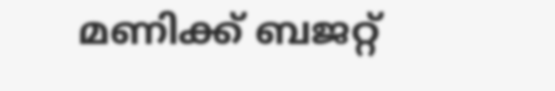മണിക്ക് ബജറ്റ്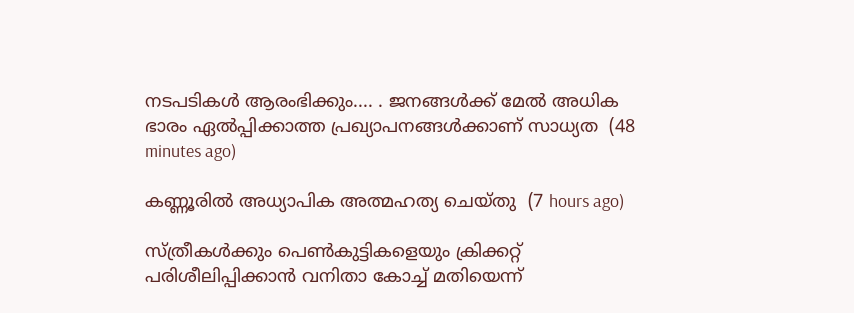നടപടികള്‍ ആരംഭിക്കും.... . ജനങ്ങൾക്ക് മേൽ അധിക ഭാരം ഏൽപ്പിക്കാത്ത പ്രഖ്യാപനങ്ങൾക്കാണ് സാധ്യത  (48 minutes ago)

കണ്ണൂരില്‍ അധ്യാപിക അത്മഹത്യ ചെയ്തു  (7 hours ago)

സ്ത്രീകള്‍ക്കും പെണ്‍കുട്ടികളെയും ക്രിക്കറ്റ് പരിശീലിപ്പിക്കാന്‍ വനിതാ കോച്ച് മതിയെന്ന്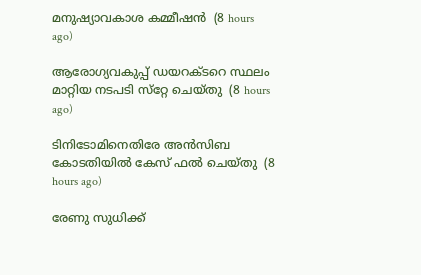മനുഷ്യാവകാശ കമ്മീഷന്‍  (8 hours ago)

ആരോഗ്യവകുപ്പ് ഡയറക്ടറെ സ്ഥലം മാറ്റിയ നടപടി സ്‌റ്റേ ചെയ്തു  (8 hours ago)

ടിനിടോമിനെതിരേ അന്‍സിബ കോടതിയില്‍ കേസ് ഫല്‍ ചെയ്തു  (8 hours ago)

രേണു സുധിക്ക്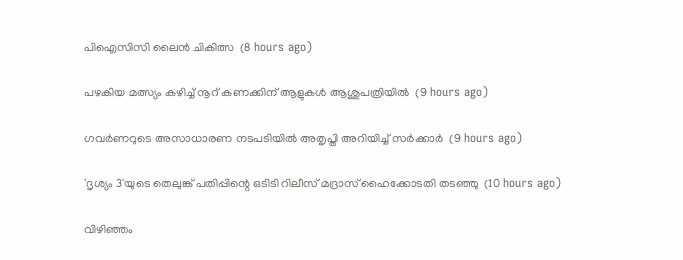പിഐസിസി ലൈന്‍ ചികിത്സ  (8 hours ago)

പഴകിയ മത്സ്യം കഴിച്ച് നൂറ് കണക്കിന് ആളുകള്‍ ആശുപത്രിയില്‍  (9 hours ago)

ഗവര്‍ണറുടെ അസാധാരണ നടപടിയില്‍ അതൃപ്തി അറിയിച്ച് സര്‍ക്കാര്‍  (9 hours ago)

'ദൃശ്യം 3'യുടെ തെലുങ്ക് പതിപ്പിന്റെ ഒടിടി റിലീസ് മദ്രാസ് ഹൈക്കോടതി തടഞ്ഞു  (10 hours ago)

വിഴിഞ്ഞം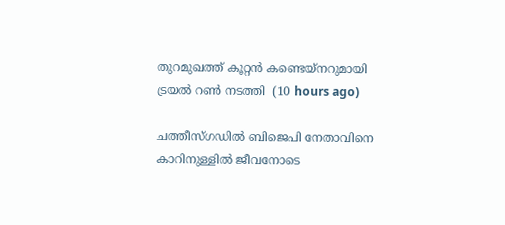തുറമുഖത്ത് കൂറ്റന്‍ കണ്ടെയ്‌നറുമായി ട്രയല്‍ റണ്‍ നടത്തി  (10 hours ago)

ചത്തീസ്ഗഡില്‍ ബിജെപി നേതാവിനെ കാറിനുള്ളില്‍ ജീവനോടെ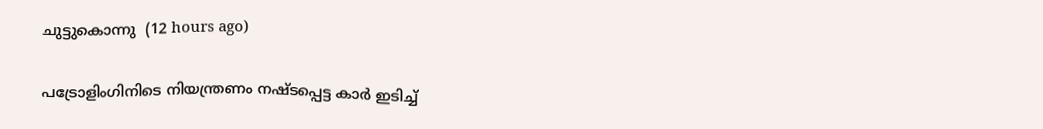ചുട്ടുകൊന്നു  (12 hours ago)

പട്രോളിംഗിനിടെ നിയന്ത്രണം നഷ്ടപ്പെട്ട കാര്‍ ഇടിച്ച്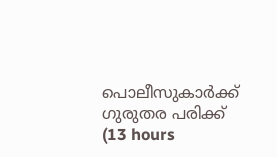പൊലീസുകാര്‍ക്ക് ഗുരുതര പരിക്ക്  (13 hours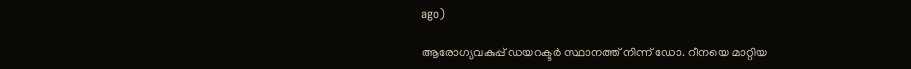ago)

ആരോഗ്യവകുപ്പ് ഡയറക്ടർ സ്ഥാനത്ത് നിന്ന് ഡോ. റീനയെ മാറ്റിയ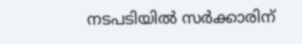നടപടിയിൽ സർക്കാരിന്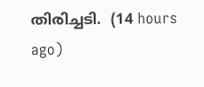തിരിച്ചടി.  (14 hours ago)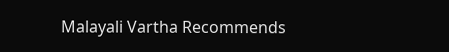Malayali Vartha Recommends